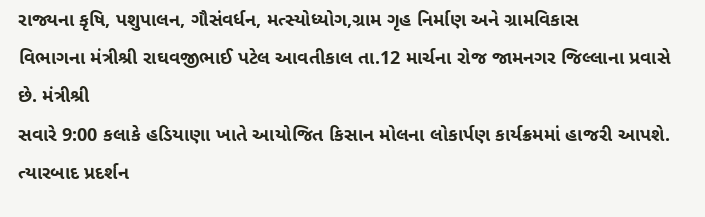રાજ્યના કૃષિ, પશુપાલન, ગૌસંવર્ધન, મત્સ્યોધ્યોગ,ગ્રામ ગૃહ નિર્માણ અને ગ્રામવિકાસ
વિભાગના મંત્રીશ્રી રાઘવજીભાઈ પટેલ આવતીકાલ તા.12 માર્ચના રોજ જામનગર જિલ્લાના પ્રવાસે છે. મંત્રીશ્રી
સવારે 9:00 કલાકે હડિયાણા ખાતે આયોજિત કિસાન મોલના લોકાર્પણ કાર્યક્રમમાં હાજરી આપશે. ત્યારબાદ પ્રદર્શન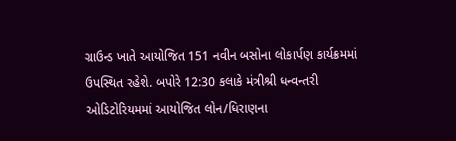ગ્રાઉન્ડ ખાતે આયોજિત 151 નવીન બસોના લોકાર્પણ કાર્યક્રમમાં ઉપસ્થિત રહેશે. બપોરે 12:30 કલાકે મંત્રીશ્રી ધન્વન્તરી ઓડિટોરિયમમાં આયોજિત લોન/ધિરાણના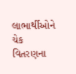લાભાર્થીઓને ચેક વિતરણના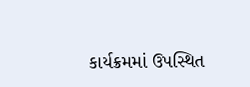કાર્યક્રમમાં ઉપસ્થિત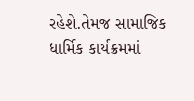રહેશે.તેમજ સામાજિક ધાર્મિક કાર્યક્રમમાં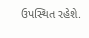ઉપસ્થિત રહેશે.